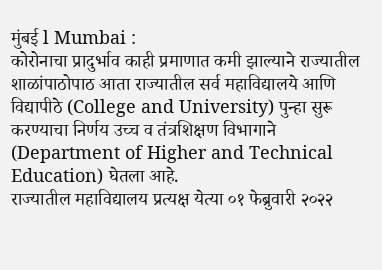मुंबई l Mumbai :
कोरोनाचा प्रादुर्भाव काही प्रमाणात कमी झाल्याने राज्यातील शाळांपाठोपाठ आता राज्यातील सर्व महाविद्यालये आणि विद्यापीठे (College and University) पुन्हा सुरू करण्याचा निर्णय उच्च व तंत्रशिक्षण विभागाने (Department of Higher and Technical Education) घेतला आहे.
राज्यातील महाविद्यालय प्रत्यक्ष येत्या ०१ फेब्रुवारी २०२२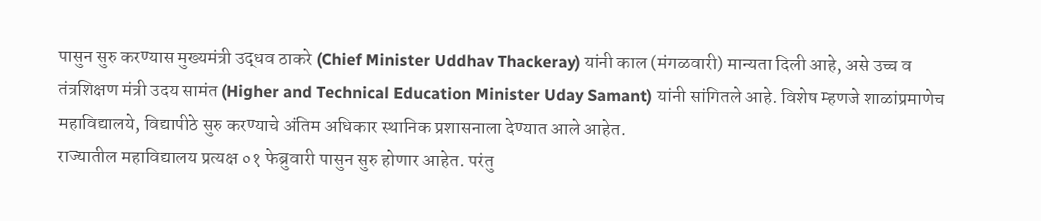पासुन सुरु करण्यास मुख्यमंत्री उद्धव ठाकरे (Chief Minister Uddhav Thackeray) यांनी काल (मंगळवारी) मान्यता दिली आहे, असे उच्च व तंत्रशिक्षण मंत्री उदय सामंत (Higher and Technical Education Minister Uday Samant) यांनी सांगितले आहे. विशेष म्हणजे शाळांप्रमाणेच महाविद्यालये, विद्यापीठे सुरु करण्याचे अंतिम अधिकार स्थानिक प्रशासनाला देण्यात आले आहेत.
राज्यातील महाविद्यालय प्रत्यक्ष ०१ फेब्रुवारी पासुन सुरु होणार आहेत. परंतु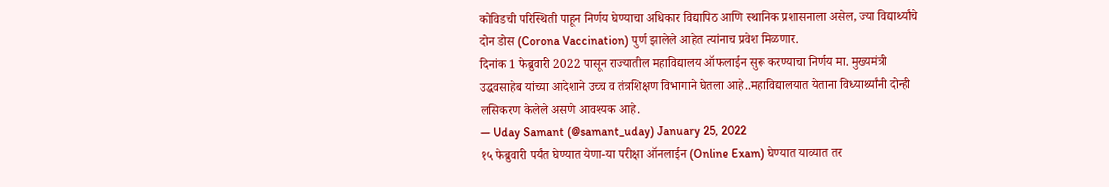कोविडची परिस्थिती पाहून निर्णय घेण्याचा अधिकार विद्यापिठ आणि स्थानिक प्रशासनाला असेल, ज्या विद्यार्थ्यांचे दोन डोस (Corona Vaccination) पुर्ण झालेले आहेत त्यांनाच प्रवेश मिळणार.
दिनांक 1 फेब्रुवारी 2022 पासून राज्यातील महाविद्यालय ऑफलाईन सुरू करण्याचा निर्णय मा. मुख्यमंत्री उद्धवसाहेब यांच्या आदेशाने उच्च व तंत्रशिक्षण विभागाने घेतला आहे..महाविद्यालयात येताना विध्यार्थ्यांनी दोन्ही लसिकरण केलेले असणे आवश्यक आहे.
— Uday Samant (@samant_uday) January 25, 2022
१५ फेब्रुवारी पर्यंत घेण्यात येणा-या परीक्षा ऑनलाईन (Online Exam) घेण्यात याव्यात तर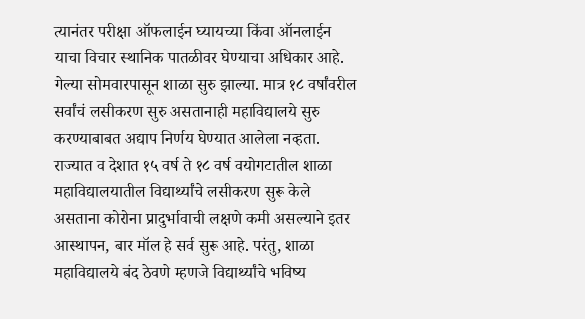त्यानंतर परीक्षा ऑफलाईन घ्यायच्या किंवा ऑनलाईन याचा विचार स्थानिक पातळीवर घेण्याचा अधिकार आहे. गेल्या सोमवारपासून शाळा सुरु झाल्या. मात्र १८ वर्षांवरील सर्वांचं लसीकरण सुरु असतानाही महाविद्यालये सुरु करण्याबाबत अद्याप निर्णय घेण्यात आलेला नव्हता.
राज्यात व देशात १५ वर्ष ते १८ वर्ष वयोगटातील शाळा महाविद्यालयातील विद्यार्थ्यांचे लसीकरण सुरू केले असताना कोरोना प्रादुर्भावाची लक्षणे कमी असल्याने इतर आस्थापन, बार मॉल हे सर्व सुरू आहे. परंतु, शाळा महाविद्यालये बंद ठेवणे म्हणजे विद्यार्थ्यांचे भविष्य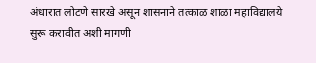अंधारात लोटणे सारखे असून शासनाने तत्काळ शाळा महाविद्यालये सुरू करावीत अशी मागणी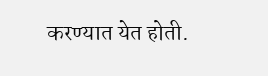करण्यात येत होती.